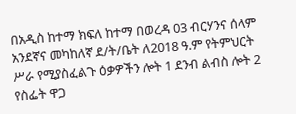በአዲስ ከተማ ክፍለ ከተማ በወረዳ 03 ብርሃንና ሰላም አንደኛና መካከለኛ ደ/ት/ቤት ለ2018 ዓ.ም የትምህርት ሥራ የሚያስፈልጉ ዕቃዎችን ሎት 1 ደንብ ልብስ ሎት 2 የስፌት ዋጋ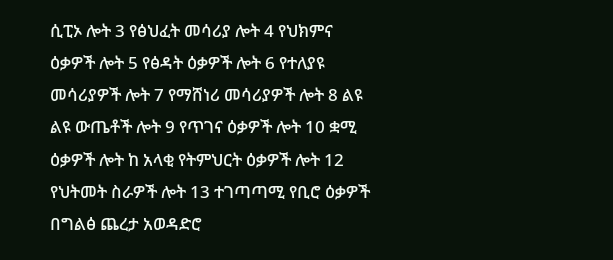ሲፒኦ ሎት 3 የፅህፈት መሳሪያ ሎት 4 የህክምና ዕቃዎች ሎት 5 የፅዳት ዕቃዎች ሎት 6 የተለያዩ መሳሪያዎች ሎት 7 የማሸነሪ መሳሪያዎች ሎት 8 ልዩ ልዩ ውጤቶች ሎት 9 የጥገና ዕቃዎች ሎት 10 ቋሚ ዕቃዎች ሎት ከ አላቂ የትምህርት ዕቃዎች ሎት 12 የህትመት ስራዎች ሎት 13 ተገጣጣሚ የቢሮ ዕቃዎች በግልፅ ጨረታ አወዳድሮ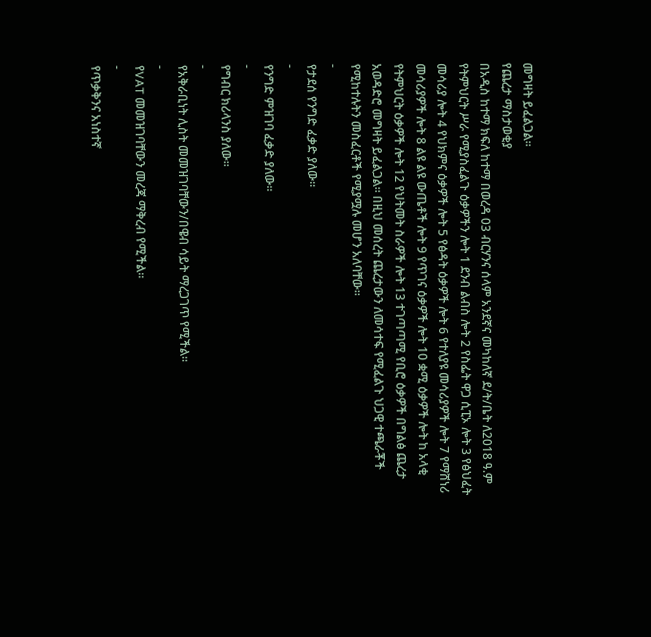መግዛት ይፈልጋል፡፡
የጨረታ ማስታወቂያ
በአዲስ ከተማ ክፍለ ከተማ በወረዳ 03 ብርሃንና ሰላም አንደኛና መካከለኛ ደ/ት/ቤት ለ2018 ዓ.ም የትምህርት ሥራ የሚያስፈልጉ ዕቃዎችን ሎት 1 ደንብ ልብስ ሎት 2 የስፌት ዋጋ ሲፒኦ ሎት 3 የፅህፈት መሳሪያ ሎት 4 የህክምና ዕቃዎች ሎት 5 የፅዳት ዕቃዎች ሎት 6 የተለያዩ መሳሪያዎች ሎት 7 የማሸነሪ መሳሪያዎች ሎት 8 ልዩ ልዩ ውጤቶች ሎት 9 የጥገና ዕቃዎች ሎት 10 ቋሚ ዕቃዎች ሎት ከ አላቂ የትምህርት ዕቃዎች ሎት 12 የህትመት ስራዎች ሎት 13 ተገጣጣሚ የቢሮ ዕቃዎች በግልፅ ጨረታ አወዳድሮ መግዛት ይፈልጋል፡፡ በዚህ መሰረት ጨረታውን ለመሳተፍ የሚፈልጉ ህጋዊ ተጫራቾች የሚከተሉትን መስፈርቶች የሚያሟሉ መሆን አለባቸው፡፡
-
የታደሰ የንግድ ፈቃድ ያለው፡፡
-
የንግድ ምዝገባ ፈቃድ ያለው፡፡
-
የግብር ክሪላንስ ያለው፡፡
-
የአቅራቢነት ሊስት መመዝገባቸውን/በዌብ ሳይት ማረጋገጥ የሚችል፡፡
-
የVAT መመዝገባቸውን መረጃ ማቅረብ የሚችል፡፡
-
የጥቃቅንና አነስተኛ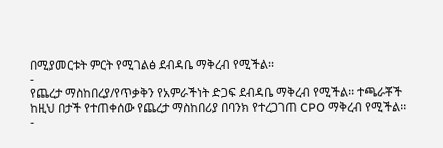በሚያመርቱት ምርት የሚገልፅ ደብዳቤ ማቅረብ የሚችል፡፡
-
የጨረታ ማስከበረያ/የጥቃቅን የአምራችነት ድጋፍ ደብዳቤ ማቅረብ የሚችል፡፡ ተጫራቾች ከዚህ በታች የተጠቀሰው የጨረታ ማስከበሪያ በባንክ የተረጋገጠ CPO ማቅረብ የሚችል፡፡
-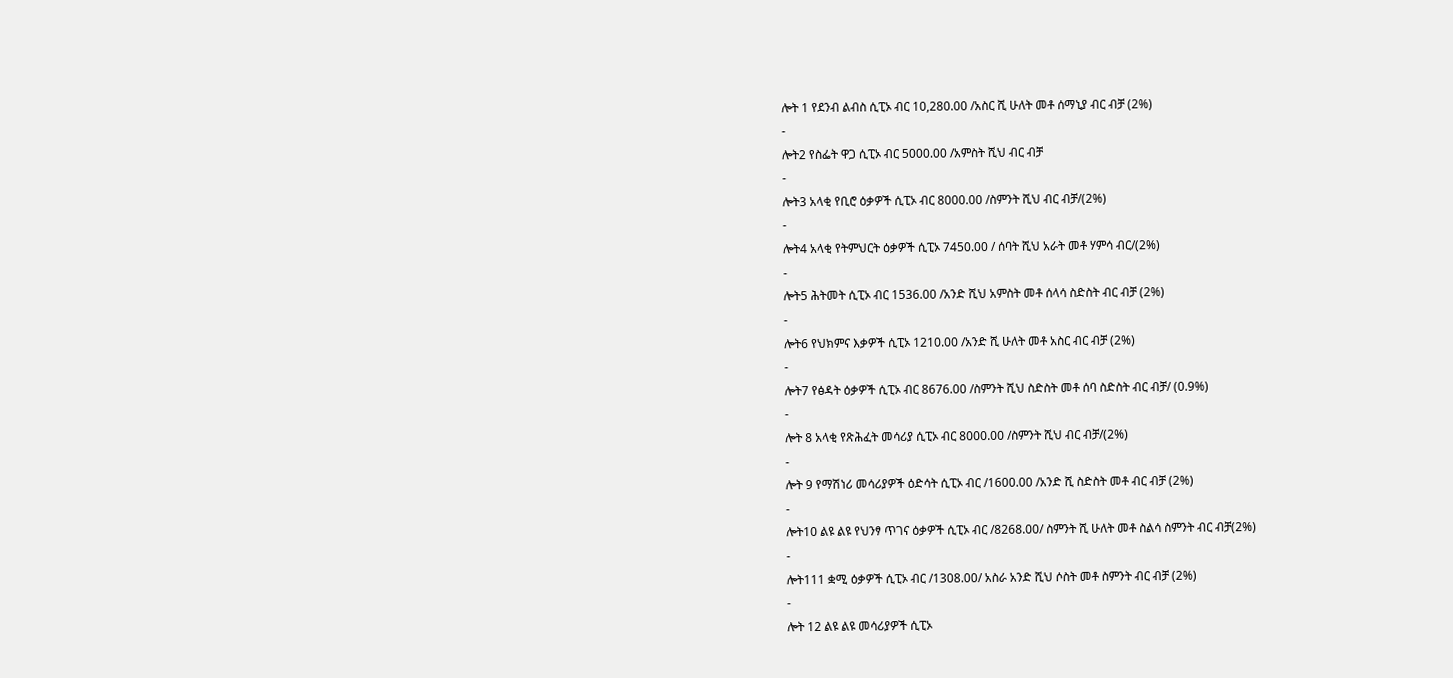ሎት 1 የደንብ ልብስ ሲፒኦ ብር 10,280.00 /አስር ሺ ሁለት መቶ ሰማኒያ ብር ብቻ (2%)
-
ሎት2 የስፌት ዋጋ ሲፒኦ ብር 5000.00 /አምስት ሺህ ብር ብቻ
-
ሎት3 አላቂ የቢሮ ዕቃዎች ሲፒኦ ብር 8000.00 /ስምንት ሺህ ብር ብቻ/(2%)
-
ሎት4 አላቂ የትምህርት ዕቃዎች ሲፒኦ 7450.00 / ሰባት ሺህ አራት መቶ ሃምሳ ብር/(2%)
-
ሎት5 ሕትመት ሲፒኦ ብር 1536.00 /አንድ ሺህ አምስት መቶ ሰላሳ ስድስት ብር ብቻ (2%)
-
ሎት6 የህክምና እቃዎች ሲፒኦ 1210.00 /አንድ ሺ ሁለት መቶ አስር ብር ብቻ (2%)
-
ሎት7 የፅዳት ዕቃዎች ሲፒኦ ብር 8676.00 /ስምንት ሺህ ስድስት መቶ ሰባ ስድስት ብር ብቻ/ (0.9%)
-
ሎት 8 አላቂ የጽሕፈት መሳሪያ ሲፒኦ ብር 8000.00 /ስምንት ሺህ ብር ብቻ/(2%)
-
ሎት 9 የማሽነሪ መሳሪያዎች ዕድሳት ሲፒኦ ብር /1600.00 /አንድ ሺ ስድስት መቶ ብር ብቻ (2%)
-
ሎት10 ልዩ ልዩ የህንፃ ጥገና ዕቃዎች ሲፒኦ ብር /8268.00/ ስምንት ሺ ሁለት መቶ ስልሳ ስምንት ብር ብቻ(2%)
-
ሎት111 ቋሚ ዕቃዎች ሲፒኦ ብር /1308.00/ አስራ አንድ ሺህ ሶስት መቶ ስምንት ብር ብቻ (2%)
-
ሎት 12 ልዩ ልዩ መሳሪያዎች ሲፒኦ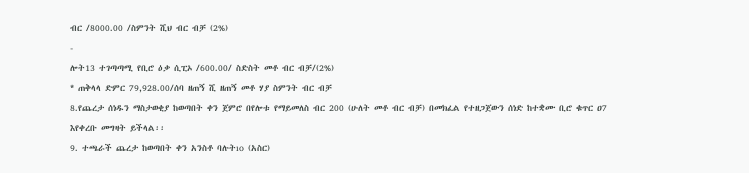ብር /8000.00 /ስምንት ሺህ ብር ብቻ (2%)
-
ሎት13 ተገጣጣሚ የቢሮ ዕቃ ሲፒኦ /600.00/ ስድስት መቶ ብር ብቻ/(2%)
* ጠቅላላ ድምር 79,928.00/ሰባ ዘጠኝ ሺ ዘጠኝ መቶ ሃያ ስምንት ብር ብቻ
8.የጨረታ ሰነዱን ማስታወቂያ ከወጣበት ቀን ጀምሮ በየሎቱ የማይመለስ ብር 200 (ሁለት መቶ ብር ብቻ) በመክፈል የተዘጋጀውን ሰነድ ከተቋሙ ቢሮ ቁጥር ዐ7 እየቀረቡ መግዛት ይችላል፡፡
9. ተጫራች ጨረታ ከወጣበት ቀን አንስቶ ባሉትıo (አስር)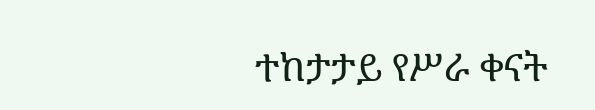ተከታታይ የሥራ ቀናት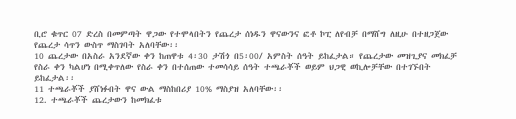ቢሮ ቁጥር 07 ድረስ በመምጣት ዋጋው የተሞላበትን የጨረታ ሰነዱን ዋናውንና ፎቶ ኮፒ ለየብቻ በማሸግ ለዚሁ በተዘጋጀው የጨረታ ሳጥን ውስጥ ማስገባት አለባቸው፡፡
10 ጨረታው በአስራ አንደኛው ቀን ከጠዋቱ 4፡30 ታሽጎ በ5፡00/ አምስት ሰዓት ይከፈታል። የጨረታው መዝጊያና መክፈቻ የስራ ቀን ካልሆነ በሚቀጥለው የስራ ቀን በተሰጠው ተመሳሳይ ሰዓት ተጫራቾች ወይም ህጋዊ ወኪሎቻቸው በተገኙበት ይከፈታል፡፡
11 ተጫራቾች ያሸነፉበት ዋና ውል ማስከበሪያ 10% ማስያዝ አለባቸው፡፡
12. ተጫራቾች ጨረታውን ከመክፈቱ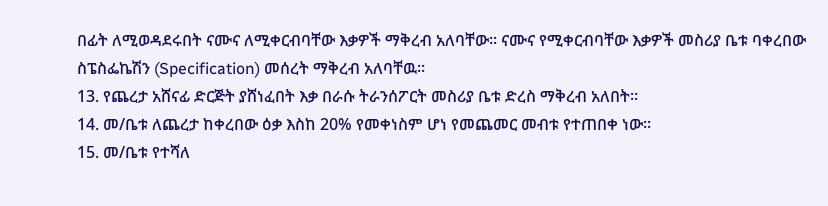በፊት ለሚወዳደሩበት ናሙና ለሚቀርብባቸው እቃዎች ማቅረብ አለባቸው፡፡ ናሙና የሚቀርብባቸው እቃዎች መስሪያ ቤቱ ባቀረበው ስፔስፌኬሽን (Specification) መሰረት ማቅረብ አለባቸዉ፡፡
13. የጨረታ አሸናፊ ድርጅት ያሸነፈበት እቃ በራሱ ትራንሰፖርት መስሪያ ቤቱ ድረስ ማቅረብ አለበት፡፡
14. መ/ቤቱ ለጨረታ ከቀረበው ዕቃ እስከ 20% የመቀነስም ሆነ የመጨመር መብቱ የተጠበቀ ነው፡፡
15. መ/ቤቱ የተሻለ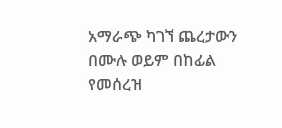አማራጭ ካገኘ ጨረታውን በሙሉ ወይም በከፊል የመሰረዝ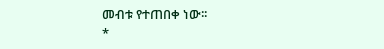መብቱ የተጠበቀ ነው፡፡
*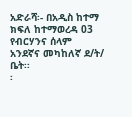አድራሻ፡- በአዲስ ከተማ ክፍለ ከተማወረዳ 03 የብርሃንና ሰላም አንደኛና መካከለኛ ደ/ት/ ቤት፡፡
፡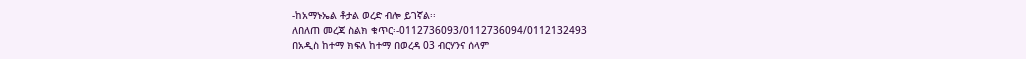-ከአማኑኤል ቶታል ወረድ ብሎ ይገኛል፡፡
ለበለጠ መረጃ ስልክ ቁጥር፡-0112736093/0112736094/0112132493
በአዲስ ከተማ ክፍለ ከተማ በወረዳ 03 ብርሃንና ሰላም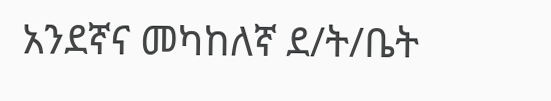አንደኛና መካከለኛ ደ/ት/ቤት